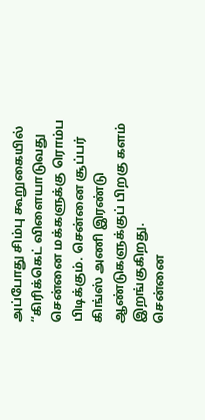அப்போது சிம்பு கூறுகையில் ‘‘கிரிக்கெட் விளையாடுவது சென்னை மக்களுக்கு ரொம்ப பிடிக்கும். சென்னை சூப்பர் கிங்ஸ் அணி இரண்டு ஆண்டுகளுக்குப் பிறகு களம் இறங்குகிறது.
சென்னை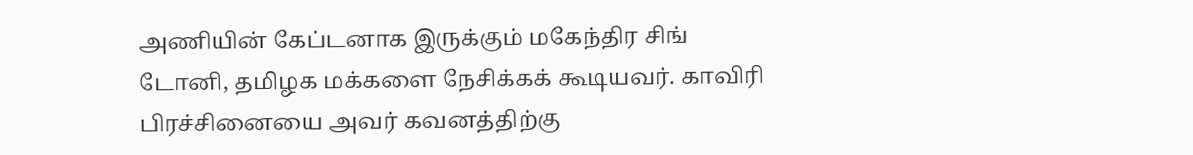அணியின் கேப்டனாக இருக்கும் மகேந்திர சிங் டோனி, தமிழக மக்களை நேசிக்கக் கூடியவர். காவிரி பிரச்சினையை அவர் கவனத்திற்கு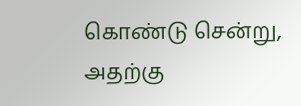கொண்டு சென்று, அதற்கு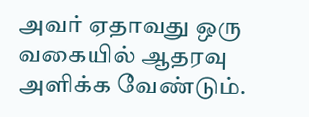அவர் ஏதாவது ஒரு வகையில் ஆதரவு அளிக்க வேண்டும்.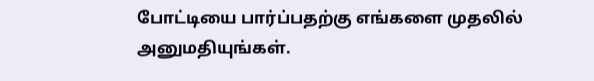போட்டியை பார்ப்பதற்கு எங்களை முதலில் அனுமதியுங்கள்.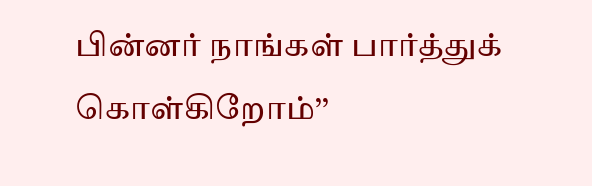பின்னர் நாங்கள் பார்த்துக் கொள்கிறோம்’’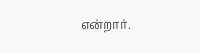என்றார்.